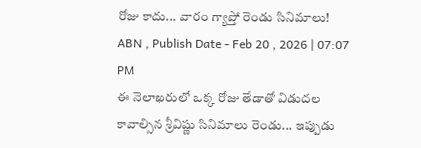రోజు కాదు... వారం గ్యాప్తో రెండు సినిమాలు!
ABN , Publish Date - Feb 20 , 2026 | 07:07 PM
ఈ నెలాఖరులో ఒక్క రోజు తేడాతో విడుదల కావాల్సిన శ్రీవిష్ణు సినిమాలు రెండు... ఇప్పుడు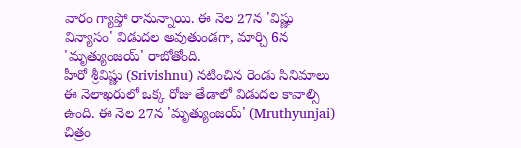వారం గ్యాప్తో రానున్నాయి. ఈ నెల 27న 'విష్ణు విన్యాసం' విడుదల అవుతుండగా, మార్చి 6న 'మృత్యుంజయ్' రాబోతోంది.
హీరో శ్రీవిష్ణు (Srivishnu) నటించిన రెండు సినిమాలు ఈ నెలాఖరులో ఒక్క రోజు తేడాలో విడుదల కావాల్సి ఉంది. ఈ నెల 27న 'మృత్యుంజయ్' (Mruthyunjai) చిత్రం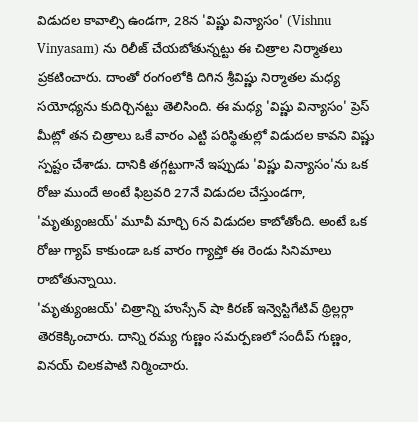విడుదల కావాల్సి ఉండగా, 28న 'విష్ణు విన్యాసం' (Vishnu Vinyasam) ను రిలీజ్ చేయబోతున్నట్టు ఈ చిత్రాల నిర్మాతలు ప్రకటించారు. దాంతో రంగంలోకి దిగిన శ్రీవిష్ణు నిర్మాతల మధ్య సయోధ్యను కుదిర్చినట్టు తెలిసింది. ఈ మధ్య 'విష్ణు విన్యాసం' ప్రెస్ మీట్లో తన చిత్రాలు ఒకే వారం ఎట్టి పరిస్థితుల్లో విడుదల కావని విష్ణు స్పష్టం చేశాడు. దానికి తగ్గట్టుగానే ఇప్పుడు 'విష్ణు విన్యాసం'ను ఒక రోజు ముందే అంటే ఫిబ్రవరి 27నే విడుదల చేస్తుండగా, 'మృత్యుంజయ్' మూవీ మార్చి 6న విడుదల కాబోతోంది. అంటే ఒక రోజు గ్యాప్ కాకుండా ఒక వారం గ్యాప్తో ఈ రెండు సినిమాలు రాబోతున్నాయి.
'మృత్యుంజయ్' చిత్రాన్ని హుస్సేన్ షా కిరణ్ ఇన్వెస్టిగేటివ్ థ్రిల్లర్గా తెరకెక్కించారు. దాన్ని రమ్య గుణ్ణం సమర్పణలో సందీప్ గుణ్ణం, వినయ్ చిలకపాటి నిర్మించారు.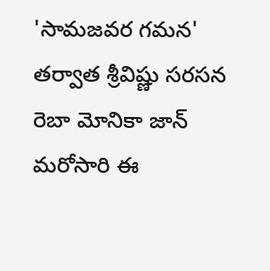'సామజవర గమన' తర్వాత శ్రీవిష్ణు సరసన రెబా మోనికా జాన్ మరోసారి ఈ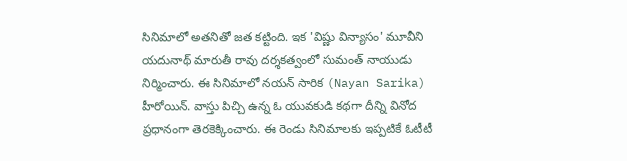సినిమాలో అతనితో జత కట్టింది. ఇక 'విష్ణు విన్యాసం' మూవీని యదునాథ్ మారుతీ రావు దర్శకత్వంలో సుమంత్ నాయుడు నిర్మించారు. ఈ సినిమాలో నయన్ సారిక (Nayan Sarika) హీరోయిన్. వాస్తు పిచ్చి ఉన్న ఓ యువకుడి కథగా దీన్ని వినోద ప్రధానంగా తెరకెక్కించారు. ఈ రెండు సినిమాలకు ఇప్పటికే ఓటీటీ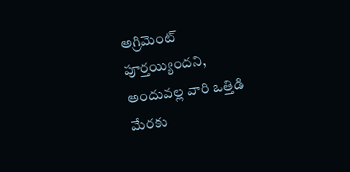అగ్రిమెంట్ పూర్తయ్యిందని, అందువల్ల వారి ఒత్తిడి మేరకు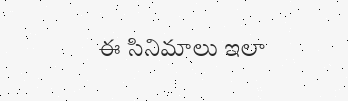ఈ సినిమాలు ఇలా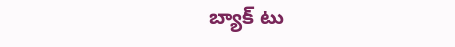బ్యాక్ టు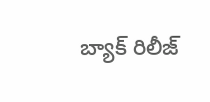బ్యాక్ రిలీజ్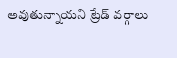అవుతున్నాయని ట్రేడ్ వర్గాలు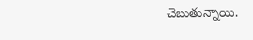చెబుతున్నాయి.